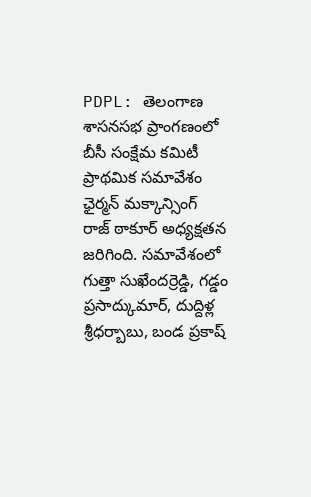PDPL: తెలంగాణ శాసనసభ ప్రాంగణంలో బీసీ సంక్షేమ కమిటీ ప్రాథమిక సమావేశం ఛైర్మన్ మక్కాన్సింగ్ రాజ్ ఠాకూర్ అధ్యక్షతన జరిగింది. సమావేశంలో గుత్తా సుఖేందర్రెడ్డి, గడ్డం ప్రసాద్కుమార్, దుద్దిళ్ల శ్రీధర్బాబు, బండ ప్రకాష్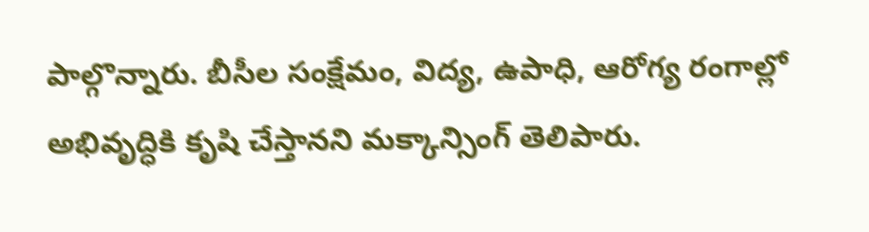పాల్గొన్నారు. బీసీల సంక్షేమం, విద్య, ఉపాధి, ఆరోగ్య రంగాల్లో అభివృద్ధికి కృషి చేస్తానని మక్కాన్సింగ్ తెలిపారు.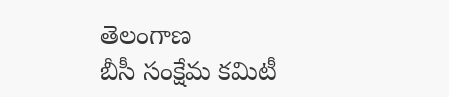తెలంగాణ
బీసీ సంక్షేమ కమిటీ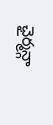ఛైర్మన్గా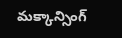మక్కాన్సింగ్